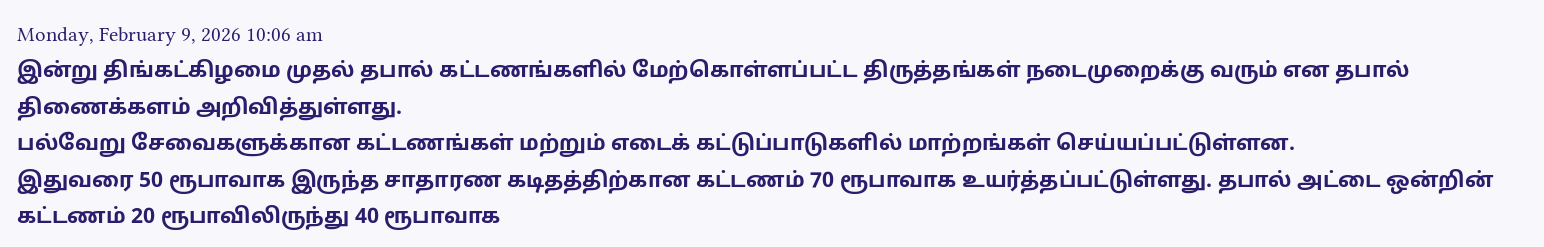Monday, February 9, 2026 10:06 am
இன்று திங்கட்கிழமை முதல் தபால் கட்டணங்களில் மேற்கொள்ளப்பட்ட திருத்தங்கள் நடைமுறைக்கு வரும் என தபால் திணைக்களம் அறிவித்துள்ளது.
பல்வேறு சேவைகளுக்கான கட்டணங்கள் மற்றும் எடைக் கட்டுப்பாடுகளில் மாற்றங்கள் செய்யப்பட்டுள்ளன.
இதுவரை 50 ரூபாவாக இருந்த சாதாரண கடிதத்திற்கான கட்டணம் 70 ரூபாவாக உயர்த்தப்பட்டுள்ளது. தபால் அட்டை ஒன்றின் கட்டணம் 20 ரூபாவிலிருந்து 40 ரூபாவாக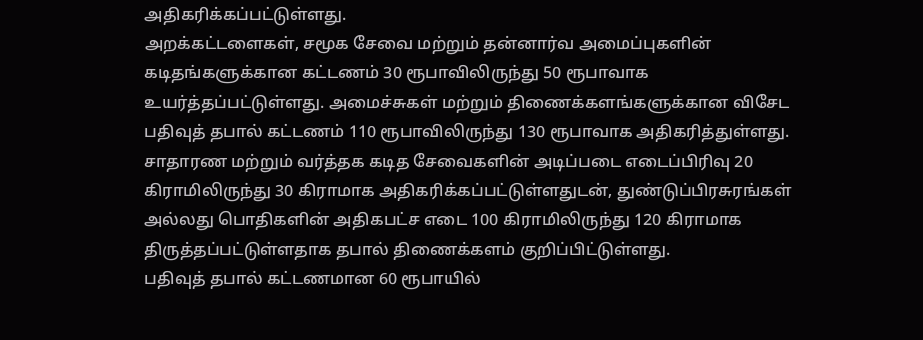அதிகரிக்கப்பட்டுள்ளது.
அறக்கட்டளைகள், சமூக சேவை மற்றும் தன்னார்வ அமைப்புகளின் கடிதங்களுக்கான கட்டணம் 30 ரூபாவிலிருந்து 50 ரூபாவாக உயர்த்தப்பட்டுள்ளது. அமைச்சுகள் மற்றும் திணைக்களங்களுக்கான விசேட பதிவுத் தபால் கட்டணம் 110 ரூபாவிலிருந்து 130 ரூபாவாக அதிகரித்துள்ளது.
சாதாரண மற்றும் வர்த்தக கடித சேவைகளின் அடிப்படை எடைப்பிரிவு 20 கிராமிலிருந்து 30 கிராமாக அதிகரிக்கப்பட்டுள்ளதுடன், துண்டுப்பிரசுரங்கள் அல்லது பொதிகளின் அதிகபட்ச எடை 100 கிராமிலிருந்து 120 கிராமாக திருத்தப்பட்டுள்ளதாக தபால் திணைக்களம் குறிப்பிட்டுள்ளது.
பதிவுத் தபால் கட்டணமான 60 ரூபாயில்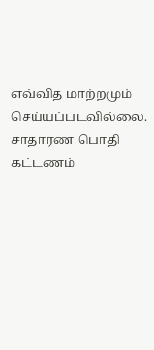எவ்வித மாற்றமும் செய்யப்படவில்லை. சாதாரண பொதி கட்டணம்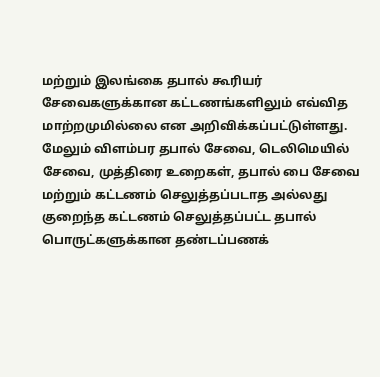மற்றும் இலங்கை தபால் கூரியர் சேவைகளுக்கான கட்டணங்களிலும் எவ்வித மாற்றமுமில்லை என அறிவிக்கப்பட்டுள்ளது.
மேலும் விளம்பர தபால் சேவை, டெலிமெயில் சேவை, முத்திரை உறைகள், தபால் பை சேவை மற்றும் கட்டணம் செலுத்தப்படாத அல்லது குறைந்த கட்டணம் செலுத்தப்பட்ட தபால் பொருட்களுக்கான தண்டப்பணக்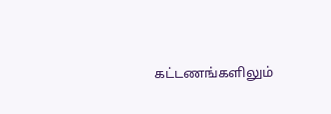கட்டணங்களிலும்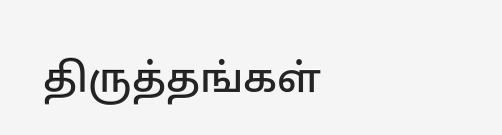திருத்தங்கள்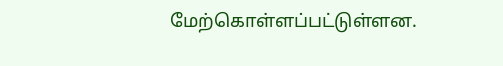மேற்கொள்ளப்பட்டுள்ளன.